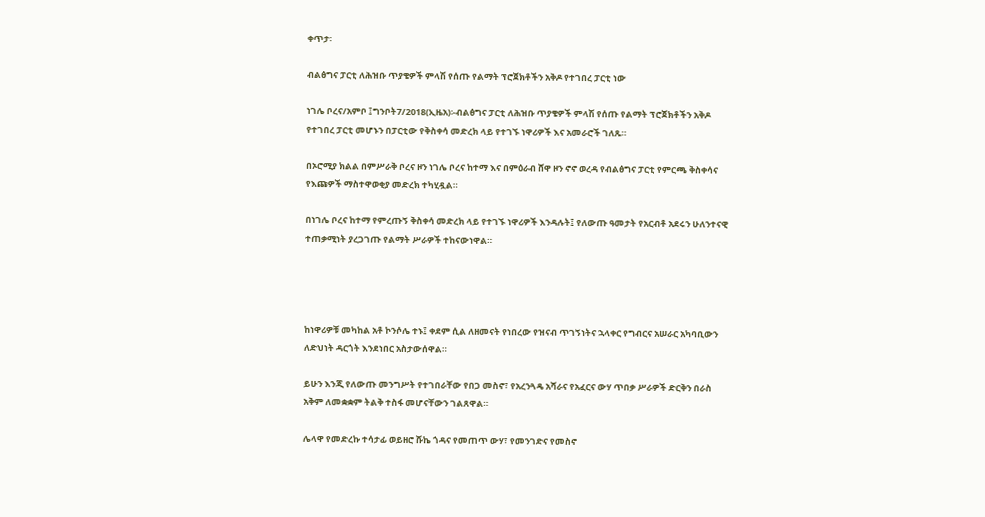ቀጥታ፡

ብልፅግና ፓርቲ ለሕዝቡ ጥያቄዎች ምላሽ የሰጡ የልማት ፕሮጀክቶችን አቅዶ የተገበረ ፓርቲ ነው

ነገሌ ቦረና/አምቦ ፤ግንቦት7/2018(ኢዜአ)፡-ብልፅግና ፓርቲ ለሕዝቡ ጥያቄዎች ምላሽ የሰጡ የልማት ፕሮጀክቶችን አቅዶ የተገበረ ፓርቲ መሆኑን በፓርቲው የቅስቀሳ መድረክ ላይ የተገኙ ነዋሪዎች እና አመራሮች ገለጹ።

በኦሮሚያ ክልል በምሥራቅ ቦረና ዞን ነገሌ ቦረና ከተማ እና በምዕራብ ሸዋ ዞን ኖኖ ወረዳ የብልፅግና ፓርቲ የምርጫ ቅስቀሳና የእጩዎች ማስተዋወቂያ መድረክ ተካሂዷል።

በነገሌ ቦረና ከተማ የምረጡኝ ቅስቀሳ መድረክ ላይ የተገኙ ነዋሪዎች እንዳሉት፤ የለውጡ ዓመታት የአርብቶ አደሩን ሁለንተናዊ ተጠቃሚነት ያረጋገጡ የልማት ሥራዎች ተከናውነዋል።




ከነዋሪዎቹ መካከል አቶ ኮንሶሌ ተኑ፤ ቀደም ሲል ለዘመናት የነበረው የዝናብ ጥገኝነትና ኋላቀር የግብርና አሠራር አካባቢውን ለድህነት ዳርጎት እንደነበር አስታውሰዋል።

ይሁን እንጂ የለውጡ መንግሥት የተገበራቸው የበጋ መስኖ፣ የአረንጓዴ አሻራና የአፈርና ውሃ ጥበቃ ሥራዎች ድርቅን በራስ አቅም ለመቋቋም ትልቅ ተስፋ መሆናቸውን ገልጸዋል።

ሌላዋ የመድረኩ ተሳታፊ ወይዘሮ ሹኬ ጎዳና የመጠጥ ውሃ፣ የመንገድና የመስኖ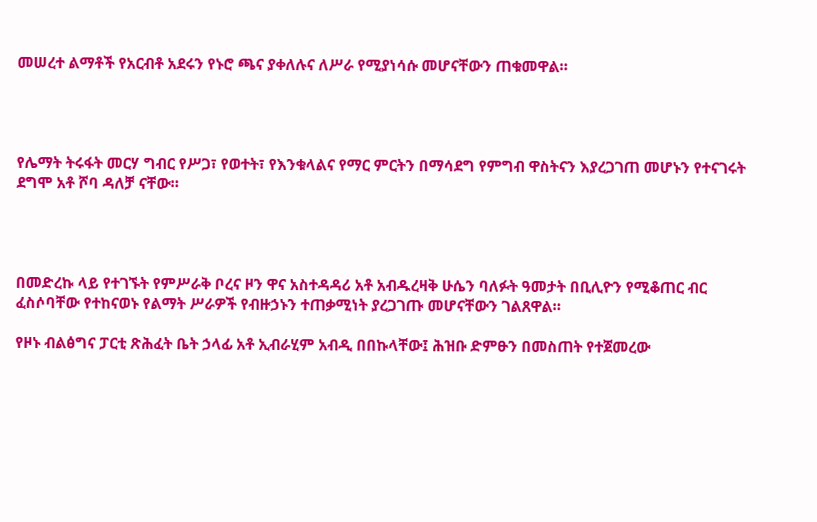መሠረተ ልማቶች የአርብቶ አደሩን የኑሮ ጫና ያቀለሉና ለሥራ የሚያነሳሱ መሆናቸውን ጠቁመዋል።




የሌማት ትሩፋት መርሃ ግብር የሥጋ፣ የወተት፣ የእንቁላልና የማር ምርትን በማሳደግ የምግብ ዋስትናን እያረጋገጠ መሆኑን የተናገሩት ደግሞ አቶ ሾባ ዳለቻ ናቸው።




በመድረኩ ላይ የተገኙት የምሥራቅ ቦረና ዞን ዋና አስተዳዳሪ አቶ አብዱረዛቅ ሁሴን ባለፉት ዓመታት በቢሊዮን የሚቆጠር ብር ፈስሶባቸው የተከናወኑ የልማት ሥራዎች የብዙኃኑን ተጠቃሚነት ያረጋገጡ መሆናቸውን ገልጸዋል።

የዞኑ ብልፅግና ፓርቲ ጽሕፈት ቤት ኃላፊ አቶ ኢብራሂም አብዲ በበኩላቸው፤ ሕዝቡ ድምፁን በመስጠት የተጀመረው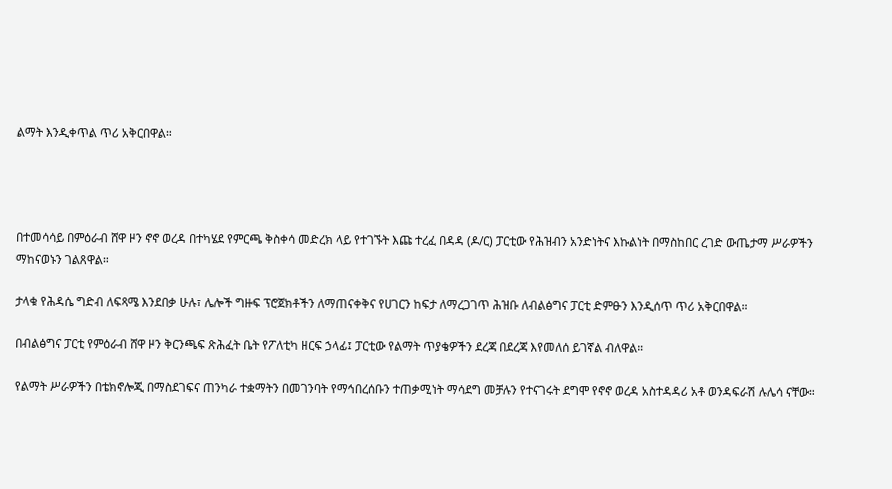ልማት እንዲቀጥል ጥሪ አቅርበዋል።




በተመሳሳይ በምዕራብ ሸዋ ዞን ኖኖ ወረዳ በተካሄደ የምርጫ ቅስቀሳ መድረክ ላይ የተገኙት እጩ ተረፈ በዳዳ (ዶ/ር) ፓርቲው የሕዝብን አንድነትና እኩልነት በማስከበር ረገድ ውጤታማ ሥራዎችን ማከናወኑን ገልጸዋል።

ታላቁ የሕዳሴ ግድብ ለፍጻሜ እንደበቃ ሁሉ፣ ሌሎች ግዙፍ ፕሮጀክቶችን ለማጠናቀቅና የሀገርን ከፍታ ለማረጋገጥ ሕዝቡ ለብልፅግና ፓርቲ ድምፁን እንዲሰጥ ጥሪ አቅርበዋል።

በብልፅግና ፓርቲ የምዕራብ ሸዋ ዞን ቅርንጫፍ ጽሕፈት ቤት የፖለቲካ ዘርፍ ኃላፊ፤ ፓርቲው የልማት ጥያቄዎችን ደረጃ በደረጃ እየመለሰ ይገኛል ብለዋል።

የልማት ሥራዎችን በቴክኖሎጂ በማስደገፍና ጠንካራ ተቋማትን በመገንባት የማኅበረሰቡን ተጠቃሚነት ማሳደግ መቻሉን የተናገሩት ደግሞ የኖኖ ወረዳ አስተዳዳሪ አቶ ወንዳፍራሽ ሉሌሳ ናቸው።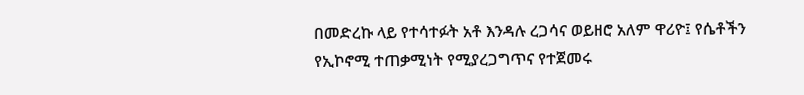በመድረኩ ላይ የተሳተፉት አቶ እንዳሉ ረጋሳና ወይዘሮ አለም ዋሪዮ፤ የሴቶችን የኢኮኖሚ ተጠቃሚነት የሚያረጋግጥና የተጀመሩ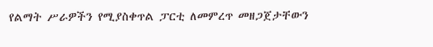የልማት ሥራዎችን የሚያስቀጥል ፓርቲ ለመምረጥ መዘጋጀታቸውን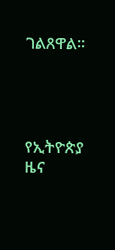ገልጸዋል።




የኢትዮጵያ ዜና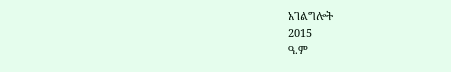አገልግሎት
2015
ዓ.ም